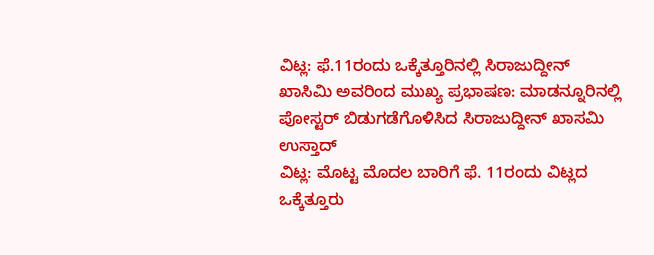ವಿಟ್ಲ: ಫೆ.11ರಂದು ಒಕ್ಕೆತ್ತೂರಿನಲ್ಲಿ ಸಿರಾಜುದ್ದೀನ್ ಖಾಸಿಮಿ ಅವರಿಂದ ಮುಖ್ಯ ಪ್ರಭಾಷಣ: ಮಾಡನ್ನೂರಿನಲ್ಲಿ ಪೋಸ್ಟರ್ ಬಿಡುಗಡೆಗೊಳಿಸಿದ ಸಿರಾಜುದ್ದೀನ್ ಖಾಸಮಿ ಉಸ್ತಾದ್
ವಿಟ್ಲ: ಮೊಟ್ಟ ಮೊದಲ ಬಾರಿಗೆ ಫೆ. 11ರಂದು ವಿಟ್ಲದ ಒಕ್ಕೆತ್ತೂರು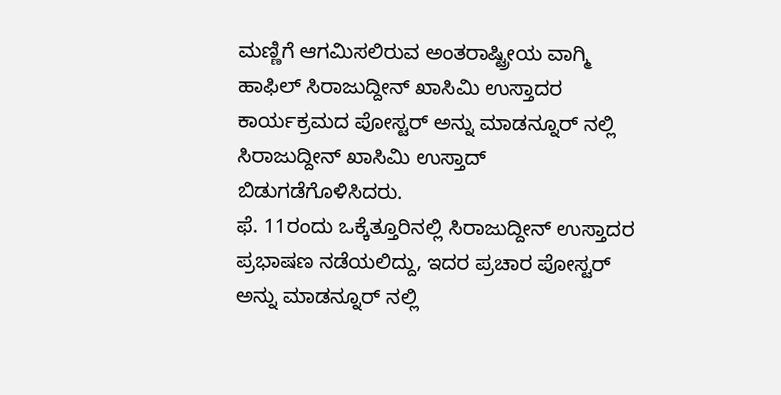ಮಣ್ಣಿಗೆ ಆಗಮಿಸಲಿರುವ ಅಂತರಾಷ್ಟ್ರೀಯ ವಾಗ್ಮಿ ಹಾಫಿಲ್ ಸಿರಾಜುದ್ದೀನ್ ಖಾಸಿಮಿ ಉಸ್ತಾದರ ಕಾರ್ಯಕ್ರಮದ ಪೋಸ್ಟರ್ ಅನ್ನು ಮಾಡನ್ನೂರ್ ನಲ್ಲಿ ಸಿರಾಜುದ್ದೀನ್ ಖಾಸಿಮಿ ಉಸ್ತಾದ್ ಬಿಡುಗಡೆಗೊಳಿಸಿದರು.
ಫೆ. 11ರಂದು ಒಕ್ಕೆತ್ತೂರಿನಲ್ಲಿ ಸಿರಾಜುದ್ದೀನ್ ಉಸ್ತಾದರ ಪ್ರಭಾಷಣ ನಡೆಯಲಿದ್ದು, ಇದರ ಪ್ರಚಾರ ಪೋಸ್ಟರ್ ಅನ್ನು ಮಾಡನ್ನೂರ್ ನಲ್ಲಿ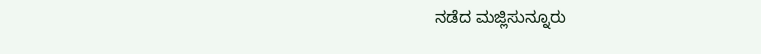ನಡೆದ ಮಜ್ಲಿಸುನ್ನೂರು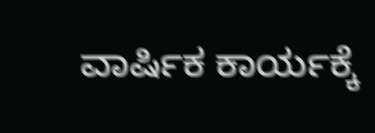ವಾರ್ಷಿಕ ಕಾರ್ಯಕ್ಕೆ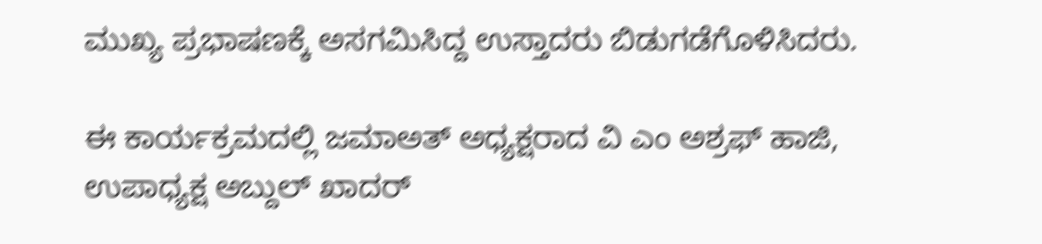ಮುಖ್ಯ ಪ್ರಭಾಷಣಕ್ಕೆ ಅಸಗಮಿಸಿದ್ದ ಉಸ್ತಾದರು ಬಿಡುಗಡೆಗೊಳಿಸಿದರು.

ಈ ಕಾರ್ಯಕ್ರಮದಲ್ಲಿ ಜಮಾಅತ್ ಅಧ್ಯಕ್ಷರಾದ ವಿ ಎಂ ಅಶ್ರಫ್ ಹಾಜಿ, ಉಪಾಧ್ಯಕ್ಷ ಅಬ್ದುಲ್ ಖಾದರ್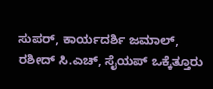ಸುಪರ್, ಕಾರ್ಯದರ್ಶಿ ಜಮಾಲ್, ರಶೀದ್ ಸಿ.ಎಚ್, ಸೈಯಪ್ ಒಕ್ಕೆತ್ತೂರು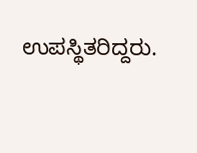ಉಪಸ್ಥಿತರಿದ್ದರು.